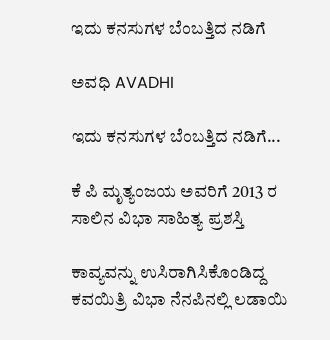ಇದು ಕನಸುಗಳ ಬೆಂಬತ್ತಿದ ನಡಿಗೆ‍

ಅವಧಿ AVADHI

ಇದು ಕನಸುಗಳ ಬೆಂಬತ್ತಿದ ನಡಿಗೆ...

ಕೆ ಪಿ ಮೃತ್ಯಂಜಯ ಅವರಿಗೆ 2013 ರ ಸಾಲಿನ ವಿಭಾ ಸಾಹಿತ್ಯ ಪ್ರಶಸ್ತಿ

ಕಾವ್ಯವನ್ನು ಉಸಿರಾಗಿಸಿಕೊಂಡಿದ್ದ ಕವಯಿತ್ರಿ ವಿಭಾ ನೆನಪಿನಲ್ಲಿ ಲಡಾಯಿ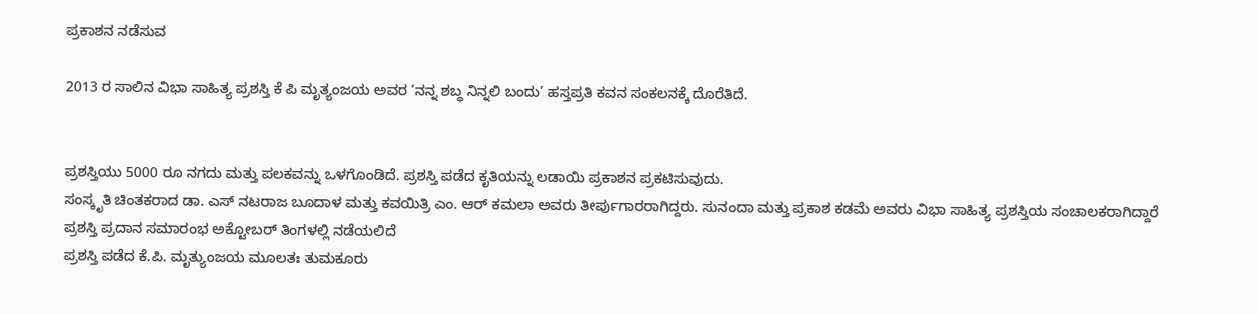ಪ್ರಕಾಶನ ನಡೆಸುವ

2013 ರ ಸಾಲಿನ ವಿಭಾ ಸಾಹಿತ್ಯ ಪ್ರಶಸ್ತಿ ಕೆ ಪಿ ಮೃತ್ಯಂಜಯ ಅವರ ‘ನನ್ನ ಶಬ್ಧ ನಿನ್ನಲಿ ಬಂದು’ ಹಸ್ತಪ್ರತಿ ಕವನ ಸಂಕಲನಕ್ಕೆ ದೊರೆತಿದೆ.


ಪ್ರಶಸ್ತಿಯು 5000 ರೂ ನಗದು ಮತ್ತು ಪಲಕವನ್ನು ಒಳಗೊಂಡಿದೆ. ಪ್ರಶಸ್ತಿ ಪಡೆದ ಕೃತಿಯನ್ನು ಲಡಾಯಿ ಪ್ರಕಾಶನ ಪ್ರಕಟಿಸುವುದು.
ಸಂಸ್ಕೃತಿ ಚಿಂತಕರಾದ ಡಾ. ಎಸ್ ನಟರಾಜ ಬೂದಾಳ ಮತ್ತು ಕವಯಿತ್ರಿ ಎಂ. ಆರ್ ಕಮಲಾ ಅವರು ತೀರ್ಪುಗಾರರಾಗಿದ್ದರು. ಸುನಂದಾ ಮತ್ತು ಪ್ರಕಾಶ ಕಡಮೆ ಅವರು ವಿಭಾ ಸಾಹಿತ್ಯ ಪ್ರಶಸ್ತಿಯ ಸಂಚಾಲಕರಾಗಿದ್ದಾರೆ
ಪ್ರಶಸ್ತಿ ಪ್ರದಾನ ಸಮಾರಂಭ ಅಕ್ಟೋಬರ್ ತಿಂಗಳಲ್ಲಿ ನಡೆಯಲಿದೆ
ಪ್ರಶಸ್ತಿ ಪಡೆದ ಕೆ.ಪಿ. ಮೃತ್ಯುಂಜಯ ಮೂಲತಃ ತುಮಕೂರು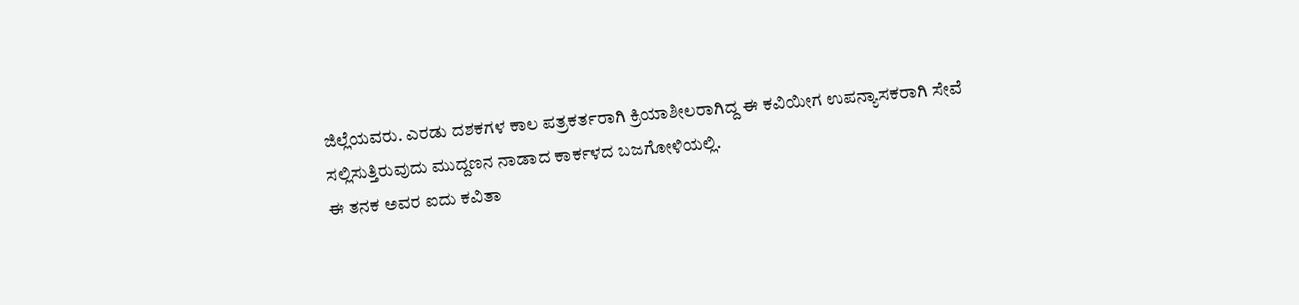ಜಿಲ್ಲೆಯವರು. ಎರಡು ದಶಕಗಳ ಕಾಲ ಪತ್ರಕರ್ತರಾಗಿ ಕ್ರಿಯಾಶೀಲರಾಗಿದ್ದ ಈ ಕವಿಯೀಗ ಉಪನ್ಯಾಸಕರಾಗಿ ಸೇವೆ ಸಲ್ಲಿಸುತ್ತಿರುವುದು ಮುದ್ದಣನ ನಾಡಾದ ಕಾರ್ಕಳದ ಬಜಗೋಳಿಯಲ್ಲಿ.
ಈ ತನಕ ಅವರ ಐದು ಕವಿತಾ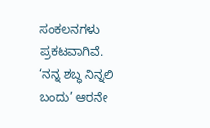ಸಂಕಲನಗಳು ಪ್ರಕಟವಾಗಿವೆ. ‘ನನ್ನ ಶಬ್ಧ ನಿನ್ನಲಿ ಬಂದು’ ಆರನೇ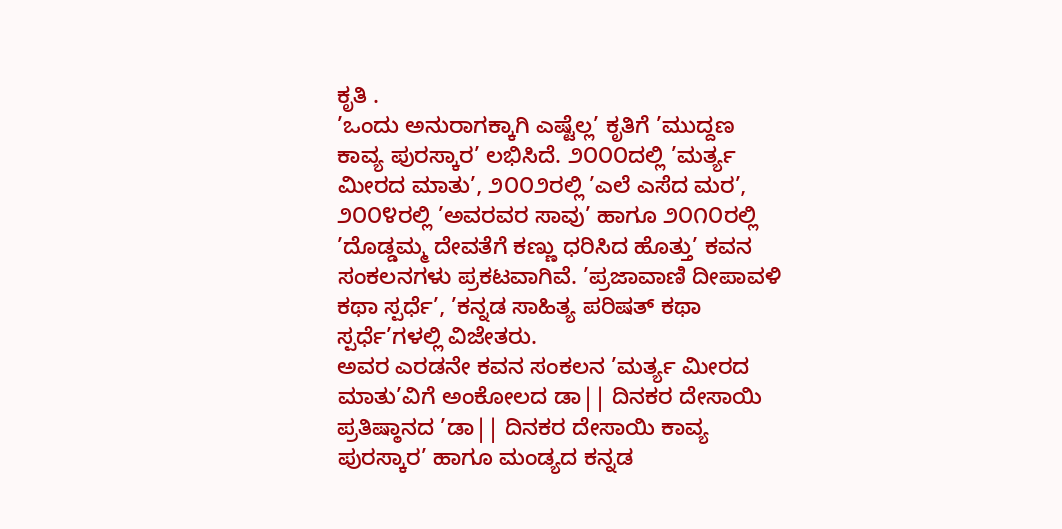ಕೃತಿ .
’ಒಂದು ಅನುರಾಗಕ್ಕಾಗಿ ಎಷ್ಟೆಲ್ಲ’ ಕೃತಿಗೆ ’ಮುದ್ದಣ ಕಾವ್ಯ ಪುರಸ್ಕಾರ’ ಲಭಿಸಿದೆ. ೨೦೦೦ದಲ್ಲಿ ’ಮರ್ತ್ಯ ಮೀರದ ಮಾತು’, ೨೦೦೨ರಲ್ಲಿ ’ಎಲೆ ಎಸೆದ ಮರ’, ೨೦೦೪ರಲ್ಲಿ ’ಅವರವರ ಸಾವು’ ಹಾಗೂ ೨೦೧೦ರಲ್ಲಿ ’ದೊಡ್ಡಮ್ಮ ದೇವತೆಗೆ ಕಣ್ಣು ಧರಿಸಿದ ಹೊತ್ತು’ ಕವನ ಸಂಕಲನಗಳು ಪ್ರಕಟವಾಗಿವೆ. ’ಪ್ರಜಾವಾಣಿ ದೀಪಾವಳಿ ಕಥಾ ಸ್ಪರ್ಧೆ’, ’ಕನ್ನಡ ಸಾಹಿತ್ಯ ಪರಿಷತ್ ಕಥಾ ಸ್ಪರ್ಧೆ’ಗಳಲ್ಲಿ ವಿಜೇತರು.
ಅವರ ಎರಡನೇ ಕವನ ಸಂಕಲನ ’ಮರ್ತ್ಯ ಮೀರದ ಮಾತು’ವಿಗೆ ಅಂಕೋಲದ ಡಾ|| ದಿನಕರ ದೇಸಾಯಿ ಪ್ರತಿಷ್ಠಾನದ ’ಡಾ|| ದಿನಕರ ದೇಸಾಯಿ ಕಾವ್ಯ ಪುರಸ್ಕಾರ’ ಹಾಗೂ ಮಂಡ್ಯದ ಕನ್ನಡ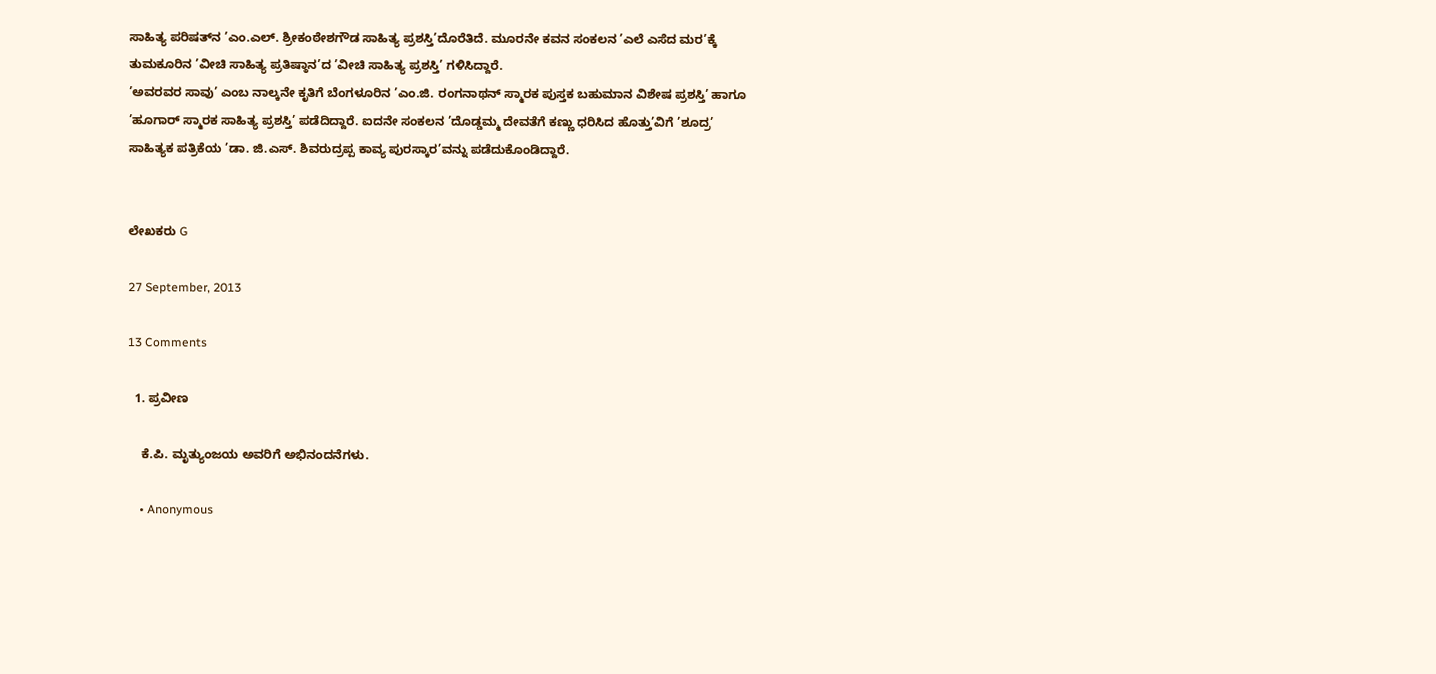ಸಾಹಿತ್ಯ ಪರಿಷತ್‌ನ ’ಎಂ.ಎಲ್. ಶ್ರೀಕಂಠೇಶಗೌಡ ಸಾಹಿತ್ಯ ಪ್ರಶಸ್ತಿ’ದೊರೆತಿದೆ. ಮೂರನೇ ಕವನ ಸಂಕಲನ ’ಎಲೆ ಎಸೆದ ಮರ’ಕ್ಕೆ ತುಮಕೂರಿನ ’ವೀಚಿ ಸಾಹಿತ್ಯ ಪ್ರತಿಷ್ಠಾನ’ದ ’ವೀಚಿ ಸಾಹಿತ್ಯ ಪ್ರಶಸ್ತಿ’ ಗಳಿಸಿದ್ದಾರೆ.
’ಅವರವರ ಸಾವು’ ಎಂಬ ನಾಲ್ಕನೇ ಕೃತಿಗೆ ಬೆಂಗಳೂರಿನ ’ಎಂ.ಜಿ. ರಂಗನಾಥನ್ ಸ್ಮಾರಕ ಪುಸ್ತಕ ಬಹುಮಾನ ವಿಶೇಷ ಪ್ರಶಸ್ತಿ’ ಹಾಗೂ ’ಹೂಗಾರ್ ಸ್ಮಾರಕ ಸಾಹಿತ್ಯ ಪ್ರಶಸ್ತಿ’ ಪಡೆದಿದ್ದಾರೆ. ಐದನೇ ಸಂಕಲನ ’ದೊಡ್ಡಮ್ಮ ದೇವತೆಗೆ ಕಣ್ಣು ಧರಿಸಿದ ಹೊತ್ತು’ವಿಗೆ ’ಶೂದ್ರ’ ಸಾಹಿತ್ಯಕ ಪತ್ರಿಕೆಯ ’ಡಾ. ಜಿ.ಎಸ್. ಶಿವರುದ್ರಪ್ಪ ಕಾವ್ಯ ಪುರಸ್ಕಾರ’ವನ್ನು ಪಡೆದುಕೊಂಡಿದ್ದಾರೆ.


ಲೇಖಕರು G

27 September, 2013

13 Comments

  1. ಪ್ರವೀಣ

    ಕೆ.ಪಿ. ಮೃತ್ಯುಂಜಯ ಅವರಿಗೆ ಅಭಿನಂದನೆಗಳು.

    • Anonymous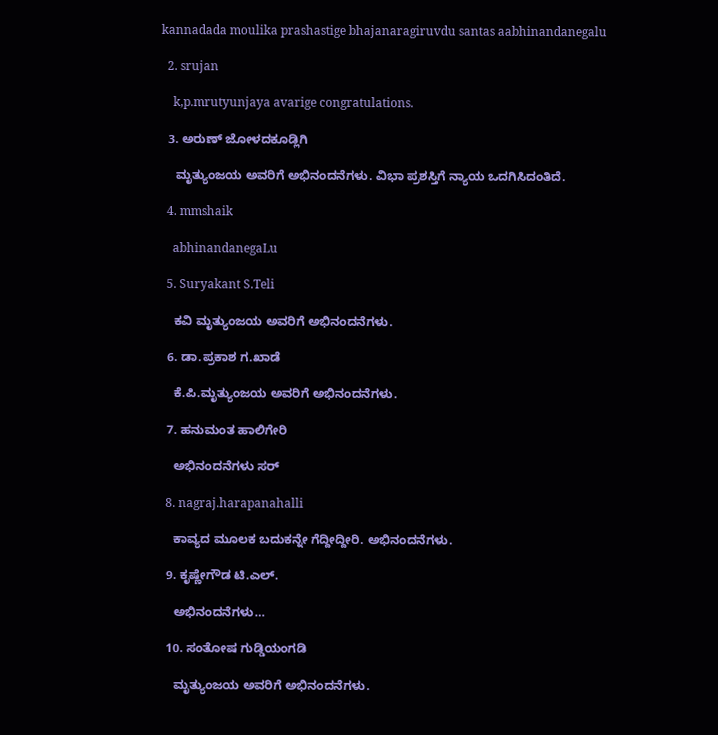kannadada moulika prashastige bhajanaragiruvdu santas aabhinandanegalu

  2. srujan

    k,p.mrutyunjaya avarige congratulations.

  3. ಅರುಣ್ ಜೋಳದಕೂಡ್ಲಿಗಿ

    ಮೃತ್ಯುಂಜಯ ಅವರಿಗೆ ಅಭಿನಂದನೆಗಳು. ವಿಭಾ ಪ್ರಶಸ್ತಿಗೆ ನ್ಯಾಯ ಒದಗಿಸಿದಂತಿದೆ.

  4. mmshaik

    abhinandanegaLu

  5. Suryakant S.Teli

    ಕವಿ ಮೃತ್ಯುಂಜಯ ಅವರಿಗೆ ಅಭಿನಂದನೆಗಳು.

  6. ಡಾ.ಪ್ರಕಾಶ ಗ.ಖಾಡೆ

    ಕೆ.ಪಿ.ಮೃತ್ಯುಂಜಯ ಅವರಿಗೆ ಅಭಿನಂದನೆಗಳು.

  7. ಹನುಮಂತ ಹಾಲಿಗೇರಿ

    ಅಭಿನಂದನೆಗಳು ಸರ್‍

  8. nagraj.harapanahalli

    ಕಾವ್ಯದ ಮೂಲಕ ಬದುಕನ್ನೇ ಗೆದ್ದೀದ್ದೀರಿ. ಅಭಿನಂದನೆಗಳು.

  9. ಕೃಷ್ಣೇಗೌಡ ಟಿ.ಎಲ್.

    ಅಭಿನಂದನೆಗಳು…

  10. ಸಂತೋಷ ಗುಡ್ಡಿಯಂಗಡಿ

    ಮೃತ್ಯುಂಜಯ ಅವರಿಗೆ ಅಭಿನಂದನೆಗಳು.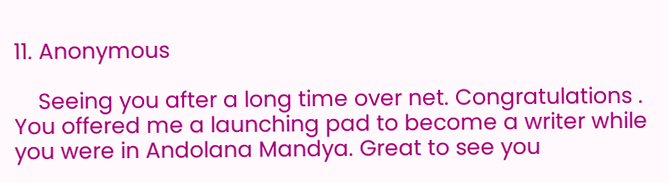11. Anonymous

    Seeing you after a long time over net. Congratulations . You offered me a launching pad to become a writer while you were in Andolana Mandya. Great to see you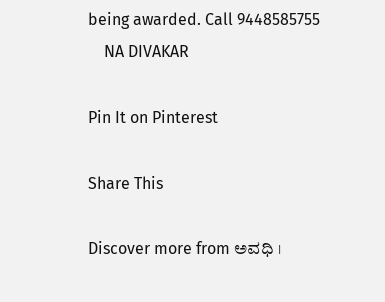being awarded. Call 9448585755
    NA DIVAKAR

Pin It on Pinterest

Share This

Discover more from ಅವಧಿ ।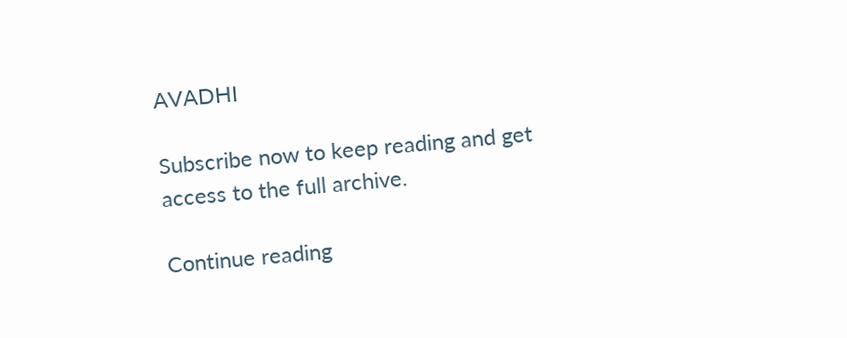AVADHI

Subscribe now to keep reading and get access to the full archive.

Continue reading